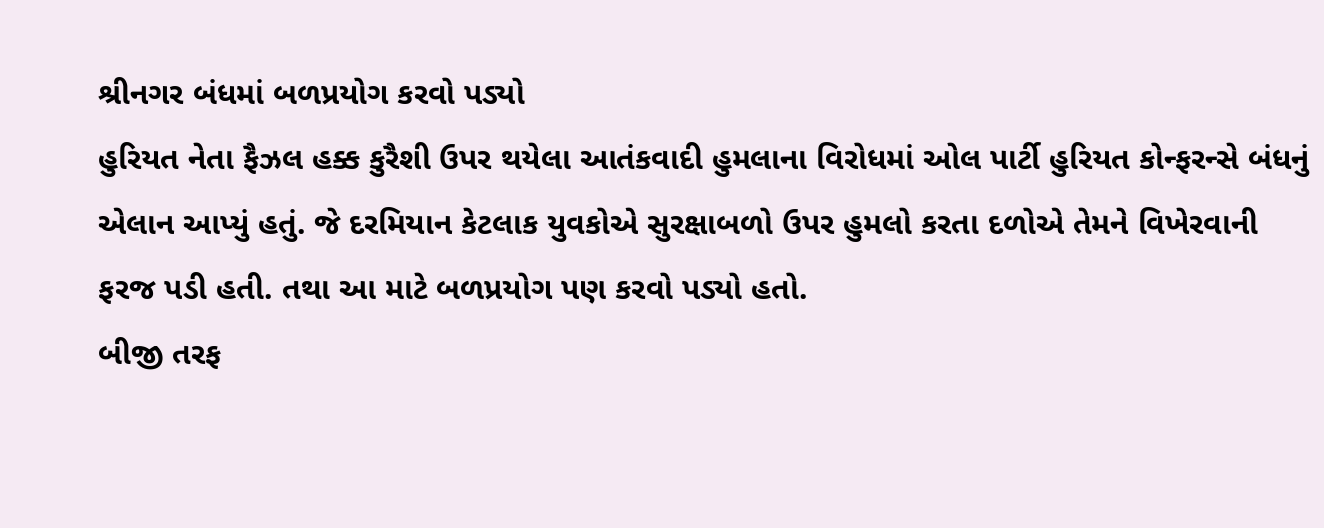શ્રીનગર બંધમાં બળપ્રયોગ કરવો પડ્યો
હુરિયત નેતા ફૈઝલ હક્ક કુરૈશી ઉપર થયેલા આતંકવાદી હુમલાના વિરોધમાં ઓલ પાર્ટી હુરિયત કોન્ફરન્સે બંધનું એલાન આપ્યું હતું. જે દરમિયાન કેટલાક યુવકોએ સુરક્ષાબળો ઉપર હુમલો કરતા દળોએ તેમને વિખેરવાની ફરજ પડી હતી. તથા આ માટે બળપ્રયોગ પણ કરવો પડ્યો હતો.
બીજી તરફ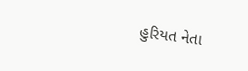હુરિયત નેતા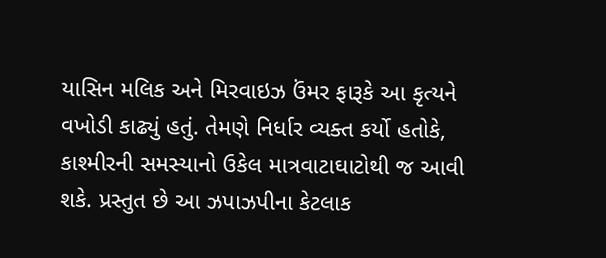યાસિન મલિક અને મિરવાઇઝ ઉંમર ફારૂકે આ કૃત્યને વખોડી કાઢ્યું હતું. તેમણે નિર્ધાર વ્યક્ત કર્યો હતોકે, કાશ્મીરની સમસ્યાનો ઉકેલ માત્રવાટાઘાટોથી જ આવી શકે. પ્રસ્તુત છે આ ઝપાઝપીના કેટલાક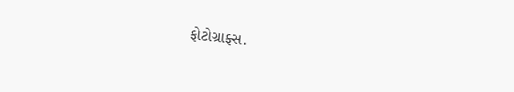ફોટોગ્રાફ્સ.